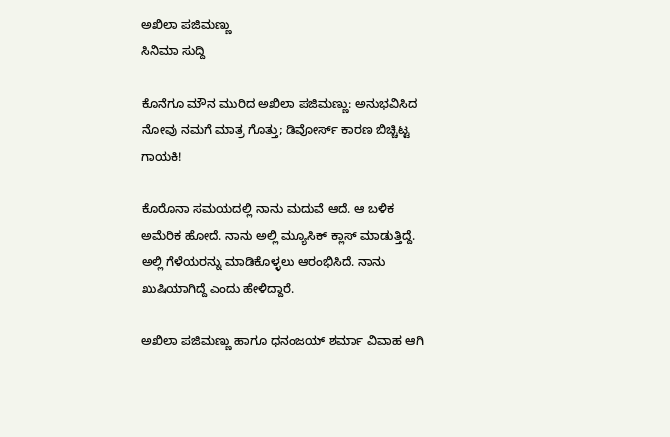ಅಖಿಲಾ ಪಜಿಮಣ್ಣು
ಸಿನಿಮಾ ಸುದ್ದಿ

ಕೊನೆಗೂ ಮೌನ ಮುರಿದ ಅಖಿಲಾ ಪಜಿಮಣ್ಣು: ಅನುಭವಿಸಿದ ನೋವು ನಮಗೆ ಮಾತ್ರ ಗೊತ್ತು; ಡಿವೋರ್ಸ್ ಕಾರಣ ಬಿಚ್ಚಿಟ್ಟ ಗಾಯಕಿ!

ಕೊರೊನಾ ಸಮಯದಲ್ಲಿ ನಾನು ಮದುವೆ ಆದೆ. ಆ ಬಳಿಕ ಅಮೆರಿಕ ಹೋದೆ. ನಾನು ಅಲ್ಲಿ ಮ್ಯೂಸಿಕ್ ಕ್ಲಾಸ್ ಮಾಡುತ್ತಿದ್ದೆ. ಅಲ್ಲಿ ಗೆಳೆಯರನ್ನು ಮಾಡಿಕೊಳ್ಳಲು ಆರಂಭಿಸಿದೆ. ನಾನು ಖುಷಿಯಾಗಿದ್ದೆ ಎಂದು ಹೇಳಿದ್ದಾರೆ.

ಅಖಿಲಾ ಪಜಿಮಣ್ಣು ಹಾಗೂ ಧನಂಜಯ್ ಶರ್ಮಾ ವಿವಾಹ ಆಗಿ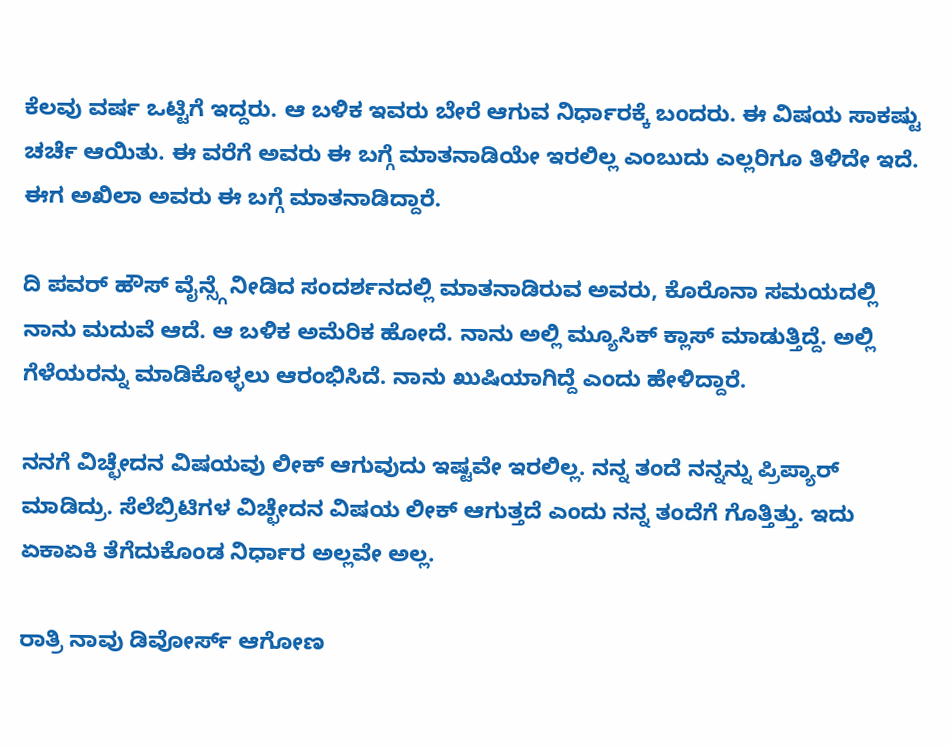ಕೆಲವು ವರ್ಷ ಒಟ್ಟಿಗೆ ಇದ್ದರು. ಆ ಬಳಿಕ ಇವರು ಬೇರೆ ಆಗುವ ನಿರ್ಧಾರಕ್ಕೆ ಬಂದರು. ಈ ವಿಷಯ ಸಾಕಷ್ಟು ಚರ್ಚೆ ಆಯಿತು. ಈ ವರೆಗೆ ಅವರು ಈ ಬಗ್ಗೆ ಮಾತನಾಡಿಯೇ ಇರಲಿಲ್ಲ ಎಂಬುದು ಎಲ್ಲರಿಗೂ ತಿಳಿದೇ ಇದೆ. ಈಗ ಅಖಿಲಾ ಅವರು ಈ ಬಗ್ಗೆ ಮಾತನಾಡಿದ್ದಾರೆ.

ದಿ ಪವರ್ ಹೌಸ್ ವೈನ್ಸ್ಗೆ ನೀಡಿದ ಸಂದರ್ಶನದಲ್ಲಿ ಮಾತನಾಡಿರುವ ಅವರು, ಕೊರೊನಾ ಸಮಯದಲ್ಲಿ ನಾನು ಮದುವೆ ಆದೆ. ಆ ಬಳಿಕ ಅಮೆರಿಕ ಹೋದೆ. ನಾನು ಅಲ್ಲಿ ಮ್ಯೂಸಿಕ್ ಕ್ಲಾಸ್ ಮಾಡುತ್ತಿದ್ದೆ. ಅಲ್ಲಿ ಗೆಳೆಯರನ್ನು ಮಾಡಿಕೊಳ್ಳಲು ಆರಂಭಿಸಿದೆ. ನಾನು ಖುಷಿಯಾಗಿದ್ದೆ ಎಂದು ಹೇಳಿದ್ದಾರೆ.

ನನಗೆ ವಿಚ್ಛೇದನ ವಿಷಯವು ಲೀಕ್ ಆಗುವುದು ಇಷ್ಟವೇ ಇರಲಿಲ್ಲ. ನನ್ನ ತಂದೆ ನನ್ನನ್ನು ಪ್ರಿಪ್ಯಾರ್ ಮಾಡಿದ್ರು. ಸೆಲೆಬ್ರಿಟಿಗಳ ವಿಚ್ಛೇದನ ವಿಷಯ ಲೀಕ್ ಆಗುತ್ತದೆ ಎಂದು ನನ್ನ ತಂದೆಗೆ ಗೊತ್ತಿತ್ತು. ಇದು ಏಕಾಏಕಿ ತೆಗೆದುಕೊಂಡ ನಿರ್ಧಾರ ಅಲ್ಲವೇ ಅಲ್ಲ.

ರಾತ್ರಿ ನಾವು ಡಿವೋರ್ಸ್ ಆಗೋಣ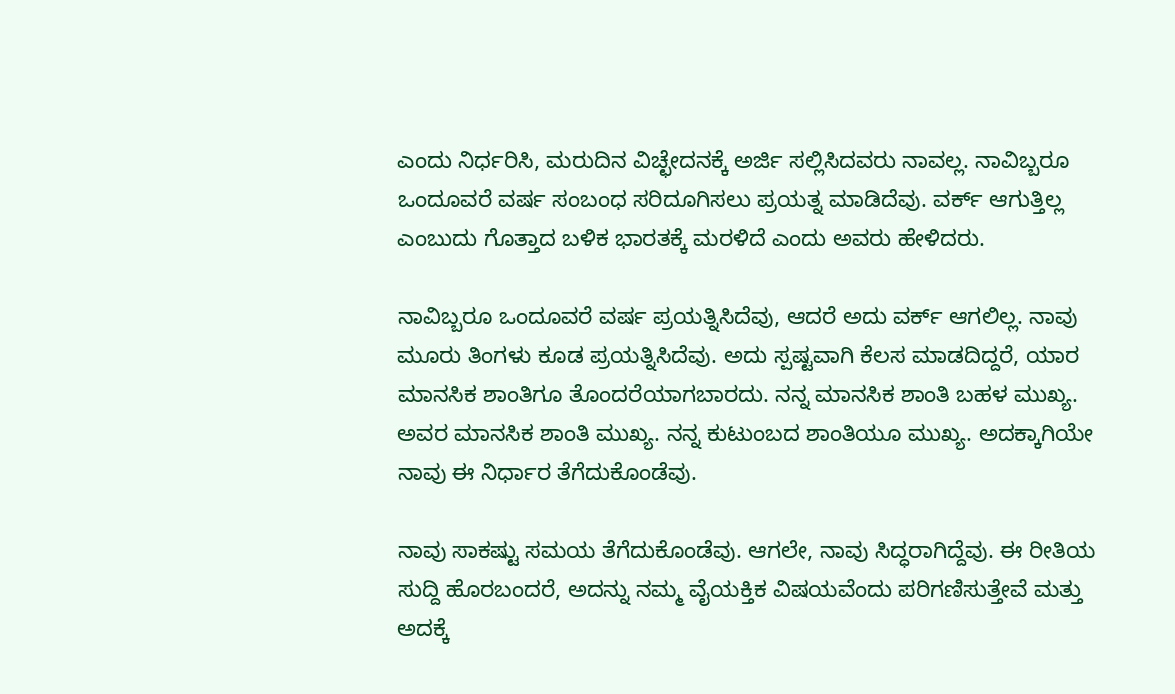ಎಂದು ನಿರ್ಧರಿಸಿ, ಮರುದಿನ ವಿಚ್ಛೇದನಕ್ಕೆ ಅರ್ಜಿ ಸಲ್ಲಿಸಿದವರು ನಾವಲ್ಲ. ನಾವಿಬ್ಬರೂ ಒಂದೂವರೆ ವರ್ಷ ಸಂಬಂಧ ಸರಿದೂಗಿಸಲು ಪ್ರಯತ್ನ ಮಾಡಿದೆವು. ವರ್ಕ್ ಆಗುತ್ತಿಲ್ಲ ಎಂಬುದು ಗೊತ್ತಾದ ಬಳಿಕ ಭಾರತಕ್ಕೆ ಮರಳಿದೆ ಎಂದು ಅವರು ಹೇಳಿದರು.

ನಾವಿಬ್ಬರೂ ಒಂದೂವರೆ ವರ್ಷ ಪ್ರಯತ್ನಿಸಿದೆವು, ಆದರೆ ಅದು ವರ್ಕ್‌ ಆಗಲಿಲ್ಲ. ನಾವು ಮೂರು ತಿಂಗಳು ಕೂಡ ಪ್ರಯತ್ನಿಸಿದೆವು. ಅದು ಸ್ಪಷ್ಟವಾಗಿ ಕೆಲಸ ಮಾಡದಿದ್ದರೆ, ಯಾರ ಮಾನಸಿಕ ಶಾಂತಿಗೂ ತೊಂದರೆಯಾಗಬಾರದು. ನನ್ನ ಮಾನಸಿಕ ಶಾಂತಿ ಬಹಳ ಮುಖ್ಯ. ಅವರ ಮಾನಸಿಕ ಶಾಂತಿ ಮುಖ್ಯ. ನನ್ನ ಕುಟುಂಬದ ಶಾಂತಿಯೂ ಮುಖ್ಯ. ಅದಕ್ಕಾಗಿಯೇ ನಾವು ಈ ನಿರ್ಧಾರ ತೆಗೆದುಕೊಂಡೆವು.

ನಾವು ಸಾಕಷ್ಟು ಸಮಯ ತೆಗೆದುಕೊಂಡೆವು. ಆಗಲೇ, ನಾವು ಸಿದ್ಧರಾಗಿದ್ದೆವು. ಈ ರೀತಿಯ ಸುದ್ದಿ ಹೊರಬಂದರೆ, ಅದನ್ನು ನಮ್ಮ ವೈಯಕ್ತಿಕ ವಿಷಯವೆಂದು ಪರಿಗಣಿಸುತ್ತೇವೆ ಮತ್ತು ಅದಕ್ಕೆ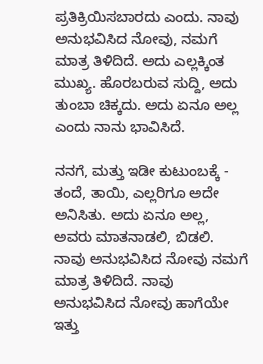ಪ್ರತಿಕ್ರಿಯಿಸಬಾರದು ಎಂದು. ನಾವು ಅನುಭವಿಸಿದ ನೋವು, ನಮಗೆ ಮಾತ್ರ ತಿಳಿದಿದೆ. ಅದು ಎಲ್ಲಕ್ಕಿಂತ ಮುಖ್ಯ. ಹೊರಬರುವ ಸುದ್ದಿ, ಅದು ತುಂಬಾ ಚಿಕ್ಕದು. ಅದು ಏನೂ ಅಲ್ಲ ಎಂದು ನಾನು ಭಾವಿಸಿದೆ.

ನನಗೆ, ಮತ್ತು ಇಡೀ ಕುಟುಂಬಕ್ಕೆ - ತಂದೆ, ತಾಯಿ, ಎಲ್ಲರಿಗೂ ಅದೇ ಅನಿಸಿತು. ಅದು ಏನೂ ಅಲ್ಲ, ಅವರು ಮಾತನಾಡಲಿ, ಬಿಡಲಿ. ನಾವು ಅನುಭವಿಸಿದ ನೋವು ನಮಗೆ ಮಾತ್ರ ತಿಳಿದಿದೆ. ನಾವು ಅನುಭವಿಸಿದ ನೋವು ಹಾಗೆಯೇ ಇತ್ತು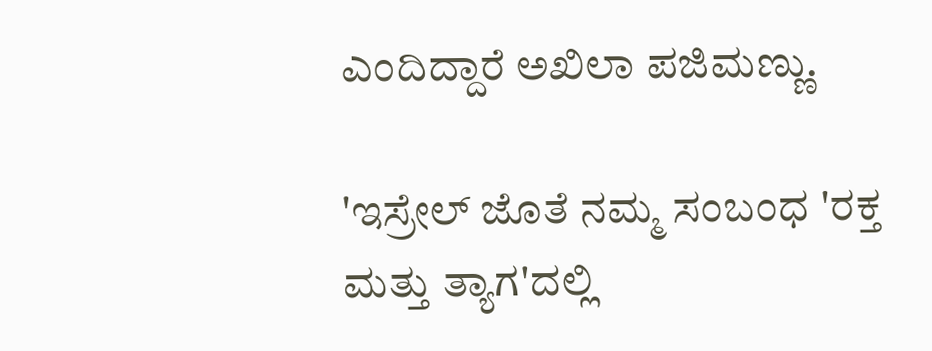ಎಂದಿದ್ದಾರೆ ಅಖಿಲಾ ಪಜಿಮಣ್ಣು.

'ಇಸ್ರೇಲ್‌ ಜೊತೆ ನಮ್ಮ ಸಂಬಂಧ 'ರಕ್ತ ಮತ್ತು ತ್ಯಾಗ'ದಲ್ಲಿ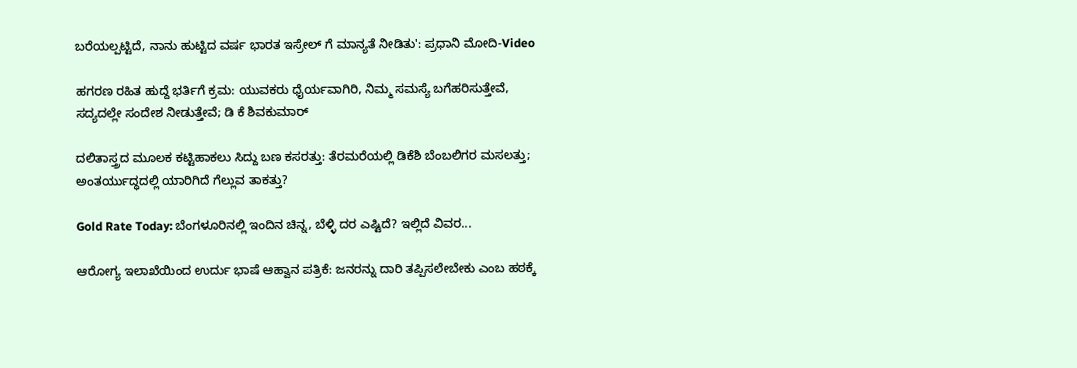ಬರೆಯಲ್ಪಟ್ಟಿದೆ, ನಾನು ಹುಟ್ಟಿದ ವರ್ಷ ಭಾರತ ಇಸ್ರೇಲ್ ಗೆ ಮಾನ್ಯತೆ ನೀಡಿತು': ಪ್ರಧಾನಿ ಮೋದಿ-Video

ಹಗರಣ ರಹಿತ ಹುದ್ದೆ ಭರ್ತಿಗೆ ಕ್ರಮ: ಯುವಕರು ಧೈರ್ಯವಾಗಿರಿ, ನಿಮ್ಮ ಸಮಸ್ಯೆ ಬಗೆಹರಿಸುತ್ತೇವೆ, ಸದ್ಯದಲ್ಲೇ ಸಂದೇಶ ನೀಡುತ್ತೇವೆ; ಡಿ ಕೆ ಶಿವಕುಮಾರ್

ದಲಿತಾಸ್ತ್ರದ ಮೂಲಕ ಕಟ್ಟಿಹಾಕಲು ಸಿದ್ದು ಬಣ ಕಸರತ್ತು: ತೆರಮರೆಯಲ್ಲಿ ಡಿಕೆಶಿ ಬೆಂಬಲಿಗರ ಮಸಲತ್ತು; ಅಂತರ್ಯುದ್ಧದಲ್ಲಿ ಯಾರಿಗಿದೆ ಗೆಲ್ಲುವ ತಾಕತ್ತು?

Gold Rate Today: ಬೆಂಗಳೂರಿನಲ್ಲಿ ಇಂದಿನ ಚಿನ್ನ, ಬೆಳ್ಳಿ ದರ ಎಷ್ಟಿದೆ? ಇಲ್ಲಿದೆ ವಿವರ...

ಆರೋಗ್ಯ ಇಲಾಖೆಯಿಂದ ಉರ್ದು ಭಾಷೆ ಆಹ್ವಾನ ಪತ್ರಿಕೆ: ಜನರನ್ನು ದಾರಿ ತಪ್ಪಿಸಲೇಬೇಕು ಎಂಬ ಹಠಕ್ಕೆ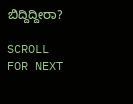ಬಿದ್ದಿದ್ದೀರಾ?

SCROLL FOR NEXT